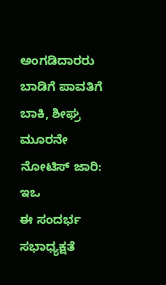ಅಂಗಡಿದಾರರು ಬಾಡಿಗೆ ಪಾವತಿಗೆ ಬಾಕಿ, ಶೀಘ್ರ ಮೂರನೇ ನೋಟಿಸ್ ಜಾರಿ: ಇಒ
ಈ ಸಂದರ್ಭ ಸಭಾಧ್ಯಕ್ಷತೆ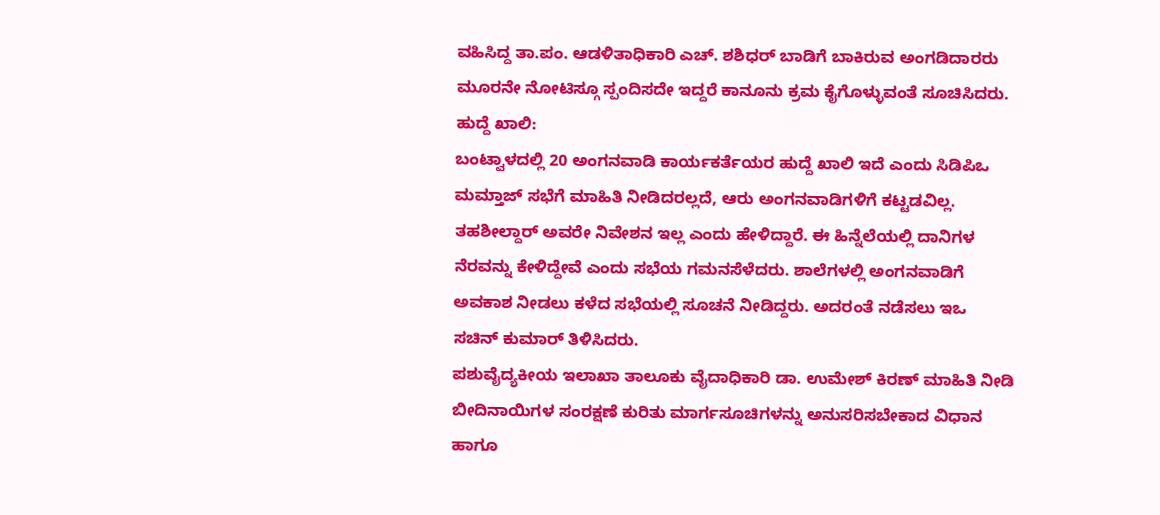ವಹಿಸಿದ್ದ ತಾ.ಪಂ. ಆಡಳಿತಾಧಿಕಾರಿ ಎಚ್. ಶಶಿಧರ್ ಬಾಡಿಗೆ ಬಾಕಿರುವ ಅಂಗಡಿದಾರರು ಮೂರನೇ ನೋಟಿಸ್ಗೂ ಸ್ಪಂದಿಸದೇ ಇದ್ದರೆ ಕಾನೂನು ಕ್ರಮ ಕೈಗೊಳ್ಳುವಂತೆ ಸೂಚಿಸಿದರು.
ಹುದ್ದೆ ಖಾಲಿ:
ಬಂಟ್ವಾಳದಲ್ಲಿ 20 ಅಂಗನವಾಡಿ ಕಾರ್ಯಕರ್ತೆಯರ ಹುದ್ದೆ ಖಾಲಿ ಇದೆ ಎಂದು ಸಿಡಿಪಿಒ ಮಮ್ತಾಜ್ ಸಭೆಗೆ ಮಾಹಿತಿ ನೀಡಿದರಲ್ಲದೆ, ಆರು ಅಂಗನವಾಡಿಗಳಿಗೆ ಕಟ್ಟಡವಿಲ್ಲ. ತಹಶೀಲ್ದಾರ್ ಅವರೇ ನಿವೇಶನ ಇಲ್ಲ ಎಂದು ಹೇಳಿದ್ದಾರೆ. ಈ ಹಿನ್ನೆಲೆಯಲ್ಲಿ ದಾನಿಗಳ ನೆರವನ್ನು ಕೇಳಿದ್ದೇವೆ ಎಂದು ಸಭೆಯ ಗಮನಸೆಳೆದರು. ಶಾಲೆಗಳಲ್ಲಿ ಅಂಗನವಾಡಿಗೆ ಅವಕಾಶ ನೀಡಲು ಕಳೆದ ಸಭೆಯಲ್ಲಿ ಸೂಚನೆ ನೀಡಿದ್ದರು. ಅದರಂತೆ ನಡೆಸಲು ಇಒ ಸಚಿನ್ ಕುಮಾರ್ ತಿಳಿಸಿದರು.
ಪಶುವೈದ್ಯಕೀಯ ಇಲಾಖಾ ತಾಲೂಕು ವೈದಾಧಿಕಾರಿ ಡಾ. ಉಮೇಶ್ ಕಿರಣ್ ಮಾಹಿತಿ ನೀಡಿ ಬೀದಿನಾಯಿಗಳ ಸಂರಕ್ಷಣೆ ಕುರಿತು ಮಾರ್ಗಸೂಚಿಗಳನ್ನು ಅನುಸರಿಸಬೇಕಾದ ವಿಧಾನ ಹಾಗೂ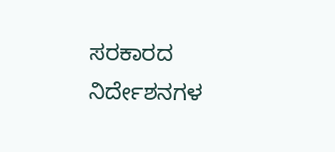ಸರಕಾರದ ನಿರ್ದೇಶನಗಳ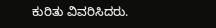ಕುರಿತು ವಿವರಿಸಿದರು.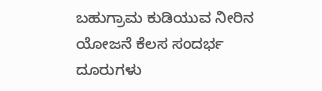ಬಹುಗ್ರಾಮ ಕುಡಿಯುವ ನೀರಿನ ಯೋಜನೆ ಕೆಲಸ ಸಂದರ್ಭ ದೂರುಗಳು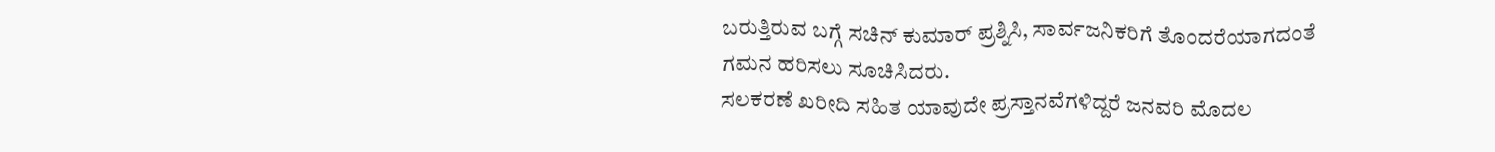ಬರುತ್ತಿರುವ ಬಗ್ಗೆ ಸಚಿನ್ ಕುಮಾರ್ ಪ್ರಶ್ನಿಸಿ, ಸಾರ್ವಜನಿಕರಿಗೆ ತೊಂದರೆಯಾಗದಂತೆ ಗಮನ ಹರಿಸಲು ಸೂಚಿಸಿದರು.
ಸಲಕರಣೆ ಖರೀದಿ ಸಹಿತ ಯಾವುದೇ ಪ್ರಸ್ತಾನವೆಗಳಿದ್ದರೆ ಜನವರಿ ಮೊದಲ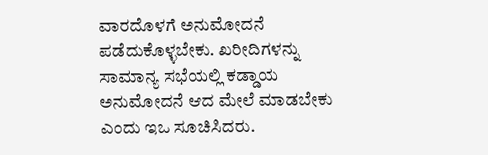ವಾರದೊಳಗೆ ಅನುಮೋದನೆ ಪಡೆದುಕೊಳ್ಳಬೇಕು. ಖರೀದಿಗಳನ್ನು ಸಾಮಾನ್ಯ ಸಭೆಯಲ್ಲಿ ಕಡ್ಡಾಯ ಅನುಮೋದನೆ ಆದ ಮೇಲೆ ಮಾಡಬೇಕು ಎಂದು ಇಒ ಸೂಚಿಸಿದರು.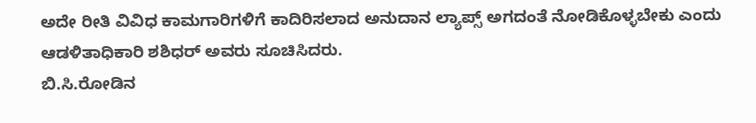ಅದೇ ರೀತಿ ವಿವಿಧ ಕಾಮಗಾರಿಗಳಿಗೆ ಕಾದಿರಿಸಲಾದ ಅನುದಾನ ಲ್ಯಾಪ್ಸ್ ಅಗದಂತೆ ನೋಡಿಕೊಳ್ಳಬೇಕು ಎಂದು ಆಡಳಿತಾಧಿಕಾರಿ ಶಶಿಧರ್ ಅವರು ಸೂಚಿಸಿದರು.
ಬಿ.ಸಿ.ರೋಡಿನ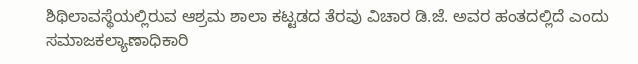ಶಿಥಿಲಾವಸ್ಥೆಯಲ್ಲಿರುವ ಆಶ್ರಮ ಶಾಲಾ ಕಟ್ಟಡದ ತೆರವು ವಿಚಾರ ಡಿ.ಜೆ. ಅವರ ಹಂತದಲ್ಲಿದೆ ಎಂದು ಸಮಾಜಕಲ್ಯಾಣಾಧಿಕಾರಿ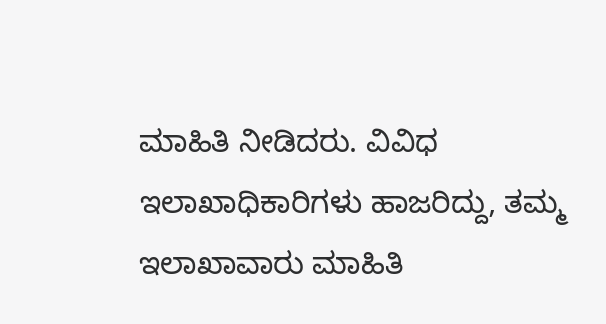ಮಾಹಿತಿ ನೀಡಿದರು. ವಿವಿಧ ಇಲಾಖಾಧಿಕಾರಿಗಳು ಹಾಜರಿದ್ದು, ತಮ್ಮ ಇಲಾಖಾವಾರು ಮಾಹಿತಿ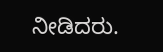ನೀಡಿದರು.